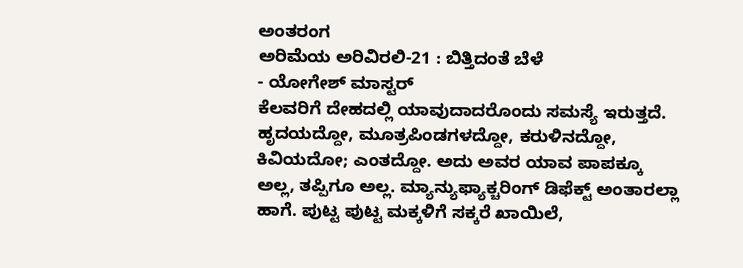ಅಂತರಂಗ
ಅರಿಮೆಯ ಅರಿವಿರಲಿ-21 : ಬಿತ್ತಿದಂತೆ ಬೆಳೆ
- ಯೋಗೇಶ್ ಮಾಸ್ಟರ್
ಕೆಲವರಿಗೆ ದೇಹದಲ್ಲಿ ಯಾವುದಾದರೊಂದು ಸಮಸ್ಯೆ ಇರುತ್ತದೆ. ಹೃದಯದ್ದೋ, ಮೂತ್ರಪಿಂಡಗಳದ್ದೋ, ಕರುಳಿನದ್ದೋ, ಕಿವಿಯದೋ; ಎಂತದ್ದೋ. ಅದು ಅವರ ಯಾವ ಪಾಪಕ್ಕೂ ಅಲ್ಲ, ತಪ್ಪಿಗೂ ಅಲ್ಲ. ಮ್ಯಾನ್ಯುಫ್ಯಾಕ್ಚರಿಂಗ್ ಡಿಫೆಕ್ಟ್ ಅಂತಾರಲ್ಲಾ ಹಾಗೆ. ಪುಟ್ಟ ಪುಟ್ಟ ಮಕ್ಕಳಿಗೆ ಸಕ್ಕರೆ ಖಾಯಿಲೆ,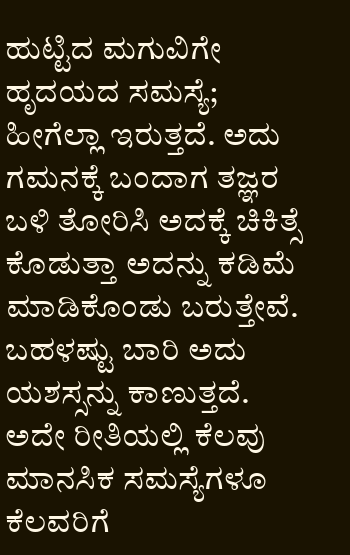ಹುಟ್ಟಿದ ಮಗುವಿಗೇ ಹೃದಯದ ಸಮಸ್ಯೆ; ಹೀಗೆಲ್ಲಾ ಇರುತ್ತದೆ. ಅದು ಗಮನಕ್ಕೆ ಬಂದಾಗ ತಜ್ಞರ ಬಳಿ ತೋರಿಸಿ ಅದಕ್ಕೆ ಚಿಕಿತ್ಸೆ ಕೊಡುತ್ತಾ ಅದನ್ನು ಕಡಿಮೆ ಮಾಡಿಕೊಂಡು ಬರುತ್ತೇವೆ. ಬಹಳಷ್ಟು ಬಾರಿ ಅದು ಯಶಸ್ಸನ್ನು ಕಾಣುತ್ತದೆ.
ಅದೇ ರೀತಿಯಲ್ಲಿ ಕೆಲವು ಮಾನಸಿಕ ಸಮಸ್ಯೆಗಳೂ ಕೆಲವರಿಗೆ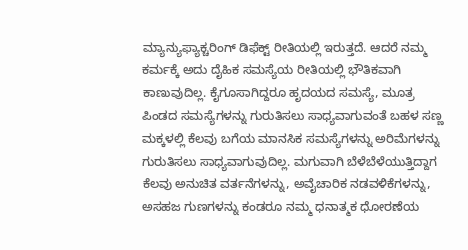ಮ್ಯಾನ್ಯುಫ್ಯಾಕ್ಚರಿಂಗ್ ಡಿಫೆಕ್ಟ್ ರೀತಿಯಲ್ಲಿ ಇರುತ್ತದೆ. ಆದರೆ ನಮ್ಮ ಕರ್ಮಕ್ಕೆ ಅದು ದೈಹಿಕ ಸಮಸ್ಯೆಯ ರೀತಿಯಲ್ಲಿ ಭೌತಿಕವಾಗಿ ಕಾಣುವುದಿಲ್ಲ. ಕೈಗೂಸಾಗಿದ್ದರೂ ಹೃದಯದ ಸಮಸ್ಯೆ, ಮೂತ್ರ ಪಿಂಡದ ಸಮಸ್ಯೆಗಳನ್ನು ಗುರುತಿಸಲು ಸಾಧ್ಯವಾಗುವಂತೆ ಬಹಳ ಸಣ್ಣ ಮಕ್ಕಳಲ್ಲಿ ಕೆಲವು ಬಗೆಯ ಮಾನಸಿಕ ಸಮಸ್ಯೆಗಳನ್ನು ಅರಿಮೆಗಳನ್ನು ಗುರುತಿಸಲು ಸಾಧ್ಯವಾಗುವುದಿಲ್ಲ. ಮಗುವಾಗಿ ಬೆಳೆಬೆಳೆಯುತ್ತಿದ್ದಾಗ ಕೆಲವು ಅನುಚಿತ ವರ್ತನೆಗಳನ್ನು, ಅವೈಚಾರಿಕ ನಡವಳಿಕೆಗಳನ್ನು, ಅಸಹಜ ಗುಣಗಳನ್ನು ಕಂಡರೂ ನಮ್ಮ ಧನಾತ್ಮಕ ಧೋರಣೆಯ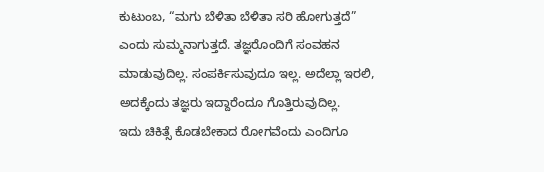ಕುಟುಂಬ, “ಮಗು ಬೆಳಿತಾ ಬೆಳಿತಾ ಸರಿ ಹೋಗುತ್ತದೆ” ಎಂದು ಸುಮ್ಮನಾಗುತ್ತದೆ. ತಜ್ಞರೊಂದಿಗೆ ಸಂವಹನ ಮಾಡುವುದಿಲ್ಲ. ಸಂಪರ್ಕಿಸುವುದೂ ಇಲ್ಲ. ಅದೆಲ್ಲಾ ಇರಲಿ, ಅದಕ್ಕೆಂದು ತಜ್ಞರು ಇದ್ದಾರೆಂದೂ ಗೊತ್ತಿರುವುದಿಲ್ಲ.
ಇದು ಚಿಕಿತ್ಸೆ ಕೊಡಬೇಕಾದ ರೋಗವೆಂದು ಎಂದಿಗೂ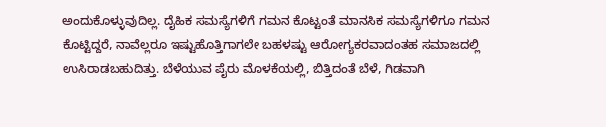ಅಂದುಕೊಳ್ಳುವುದಿಲ್ಲ. ದೈಹಿಕ ಸಮಸ್ಯೆಗಳಿಗೆ ಗಮನ ಕೊಟ್ಟಂತೆ ಮಾನಸಿಕ ಸಮಸ್ಯೆಗಳಿಗೂ ಗಮನ ಕೊಟ್ಟಿದ್ದರೆ, ನಾವೆಲ್ಲರೂ ಇಷ್ಟುಹೊತ್ತಿಗಾಗಲೇ ಬಹಳಷ್ಟು ಆರೋಗ್ಯಕರವಾದಂತಹ ಸಮಾಜದಲ್ಲಿ ಉಸಿರಾಡಬಹುದಿತ್ತು. ಬೆಳೆಯುವ ಪೈರು ಮೊಳಕೆಯಲ್ಲಿ, ಬಿತ್ತಿದಂತೆ ಬೆಳೆ, ಗಿಡವಾಗಿ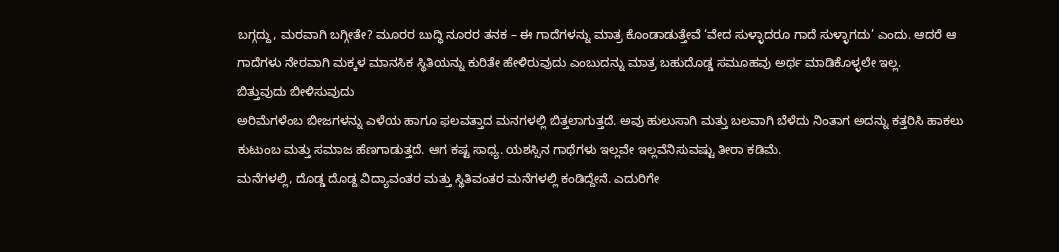ಬಗ್ಗದ್ದು, ಮರವಾಗಿ ಬಗ್ಗೀತೇ? ಮೂರರ ಬುದ್ಧಿ ನೂರರ ತನಕ – ಈ ಗಾದೆಗಳನ್ನು ಮಾತ್ರ ಕೊಂಡಾಡುತ್ತೇವೆ ‘ವೇದ ಸುಳ್ಳಾದರೂ ಗಾದೆ ಸುಳ್ಳಾಗದು’ ಎಂದು. ಆದರೆ ಆ ಗಾದೆಗಳು ನೇರವಾಗಿ ಮಕ್ಕಳ ಮಾನಸಿಕ ಸ್ಥಿತಿಯನ್ನು ಕುರಿತೇ ಹೇಳಿರುವುದು ಎಂಬುದನ್ನು ಮಾತ್ರ ಬಹುದೊಡ್ಡ ಸಮೂಹವು ಅರ್ಥ ಮಾಡಿಕೊಳ್ಳಲೇ ಇಲ್ಲ.
ಬಿತ್ತುವುದು ಬೀಳಿಸುವುದು
ಅರಿಮೆಗಳೆಂಬ ಬೀಜಗಳನ್ನು ಎಳೆಯ ಹಾಗೂ ಫಲವತ್ತಾದ ಮನಗಳಲ್ಲಿ ಬಿತ್ತಲಾಗುತ್ತದೆ. ಅವು ಹುಲುಸಾಗಿ ಮತ್ತು ಬಲವಾಗಿ ಬೆಳೆದು ನಿಂತಾಗ ಅದನ್ನು ಕತ್ತರಿಸಿ ಹಾಕಲು ಕುಟುಂಬ ಮತ್ತು ಸಮಾಜ ಹೆಣಗಾಡುತ್ತದೆ. ಆಗ ಕಷ್ಟ ಸಾಧ್ಯ. ಯಶಸ್ಸಿನ ಗಾಥೆಗಳು ಇಲ್ಲವೇ ಇಲ್ಲವೆನಿಸುವಷ್ಟು ತೀರಾ ಕಡಿಮೆ.
ಮನೆಗಳಲ್ಲಿ, ದೊಡ್ಡ ದೊಡ್ದ ವಿದ್ಯಾವಂತರ ಮತ್ತು ಸ್ಥಿತಿವಂತರ ಮನೆಗಳಲ್ಲಿ ಕಂಡಿದ್ದೇನೆ. ಎದುರಿಗೇ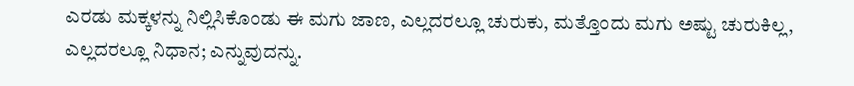ಎರಡು ಮಕ್ಕಳನ್ನು ನಿಲ್ಲಿಸಿಕೊಂಡು ಈ ಮಗು ಜಾಣ, ಎಲ್ಲದರಲ್ಲೂ ಚುರುಕು, ಮತ್ತೊಂದು ಮಗು ಅಷ್ಟು ಚುರುಕಿಲ್ಲ, ಎಲ್ಲದರಲ್ಲೂ ನಿಧಾನ; ಎನ್ನುವುದನ್ನು.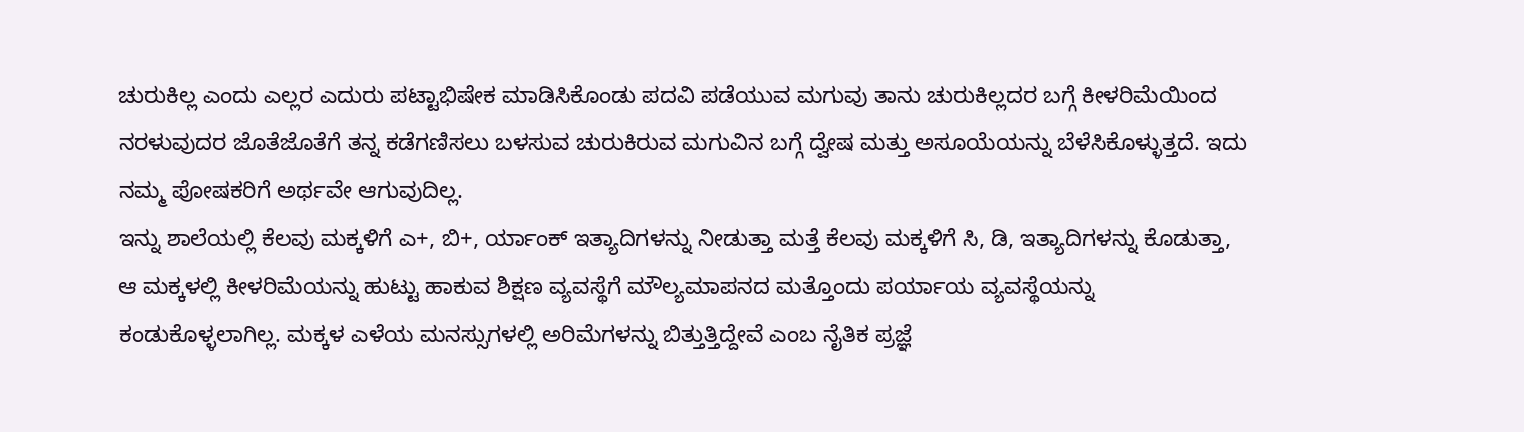ಚುರುಕಿಲ್ಲ ಎಂದು ಎಲ್ಲರ ಎದುರು ಪಟ್ಟಾಭಿಷೇಕ ಮಾಡಿಸಿಕೊಂಡು ಪದವಿ ಪಡೆಯುವ ಮಗುವು ತಾನು ಚುರುಕಿಲ್ಲದರ ಬಗ್ಗೆ ಕೀಳರಿಮೆಯಿಂದ ನರಳುವುದರ ಜೊತೆಜೊತೆಗೆ ತನ್ನ ಕಡೆಗಣಿಸಲು ಬಳಸುವ ಚುರುಕಿರುವ ಮಗುವಿನ ಬಗ್ಗೆ ದ್ವೇಷ ಮತ್ತು ಅಸೂಯೆಯನ್ನು ಬೆಳೆಸಿಕೊಳ್ಳುತ್ತದೆ. ಇದು ನಮ್ಮ ಪೋಷಕರಿಗೆ ಅರ್ಥವೇ ಆಗುವುದಿಲ್ಲ.
ಇನ್ನು ಶಾಲೆಯಲ್ಲಿ ಕೆಲವು ಮಕ್ಕಳಿಗೆ ಎ+, ಬಿ+, ರ್ಯಾಂಕ್ ಇತ್ಯಾದಿಗಳನ್ನು ನೀಡುತ್ತಾ ಮತ್ತೆ ಕೆಲವು ಮಕ್ಕಳಿಗೆ ಸಿ, ಡಿ, ಇತ್ಯಾದಿಗಳನ್ನು ಕೊಡುತ್ತಾ, ಆ ಮಕ್ಕಳಲ್ಲಿ ಕೀಳರಿಮೆಯನ್ನು ಹುಟ್ಟು ಹಾಕುವ ಶಿಕ್ಷಣ ವ್ಯವಸ್ಥೆಗೆ ಮೌಲ್ಯಮಾಪನದ ಮತ್ತೊಂದು ಪರ್ಯಾಯ ವ್ಯವಸ್ಥೆಯನ್ನು ಕಂಡುಕೊಳ್ಳಲಾಗಿಲ್ಲ. ಮಕ್ಕಳ ಎಳೆಯ ಮನಸ್ಸುಗಳಲ್ಲಿ ಅರಿಮೆಗಳನ್ನು ಬಿತ್ತುತ್ತಿದ್ದೇವೆ ಎಂಬ ನೈತಿಕ ಪ್ರಜ್ಞೆ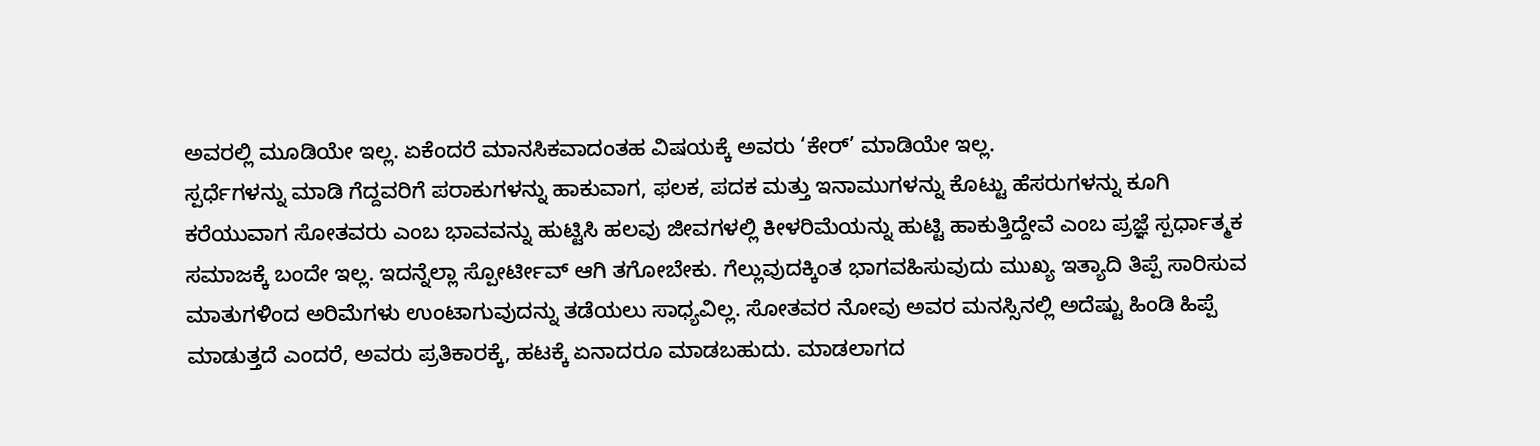ಅವರಲ್ಲಿ ಮೂಡಿಯೇ ಇಲ್ಲ. ಏಕೆಂದರೆ ಮಾನಸಿಕವಾದಂತಹ ವಿಷಯಕ್ಕೆ ಅವರು ‘ಕೇರ್’ ಮಾಡಿಯೇ ಇಲ್ಲ.
ಸ್ಪರ್ಧೆಗಳನ್ನು ಮಾಡಿ ಗೆದ್ದವರಿಗೆ ಪರಾಕುಗಳನ್ನು ಹಾಕುವಾಗ, ಫಲಕ, ಪದಕ ಮತ್ತು ಇನಾಮುಗಳನ್ನು ಕೊಟ್ಟು ಹೆಸರುಗಳನ್ನು ಕೂಗಿ ಕರೆಯುವಾಗ ಸೋತವರು ಎಂಬ ಭಾವವನ್ನು ಹುಟ್ಟಿಸಿ ಹಲವು ಜೀವಗಳಲ್ಲಿ ಕೀಳರಿಮೆಯನ್ನು ಹುಟ್ಟಿ ಹಾಕುತ್ತಿದ್ದೇವೆ ಎಂಬ ಪ್ರಜ್ಞೆ ಸ್ಪರ್ಧಾತ್ಮಕ ಸಮಾಜಕ್ಕೆ ಬಂದೇ ಇಲ್ಲ. ಇದನ್ನೆಲ್ಲಾ ಸ್ಪೋರ್ಟೀವ್ ಆಗಿ ತಗೋಬೇಕು. ಗೆಲ್ಲುವುದಕ್ಕಿಂತ ಭಾಗವಹಿಸುವುದು ಮುಖ್ಯ ಇತ್ಯಾದಿ ತಿಪ್ಪೆ ಸಾರಿಸುವ ಮಾತುಗಳಿಂದ ಅರಿಮೆಗಳು ಉಂಟಾಗುವುದನ್ನು ತಡೆಯಲು ಸಾಧ್ಯವಿಲ್ಲ. ಸೋತವರ ನೋವು ಅವರ ಮನಸ್ಸಿನಲ್ಲಿ ಅದೆಷ್ಟು ಹಿಂಡಿ ಹಿಪ್ಪೆ ಮಾಡುತ್ತದೆ ಎಂದರೆ, ಅವರು ಪ್ರತಿಕಾರಕ್ಕೆ, ಹಟಕ್ಕೆ ಏನಾದರೂ ಮಾಡಬಹುದು. ಮಾಡಲಾಗದ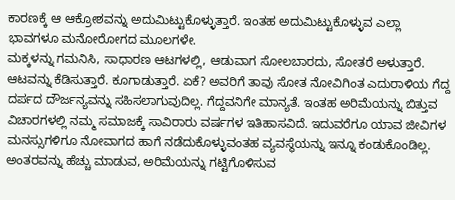ಕಾರಣಕ್ಕೆ ಆ ಆಕ್ರೋಶವನ್ನು ಅದುಮಿಟ್ಟುಕೊಳ್ಳುತ್ತಾರೆ. ಇಂತಹ ಅದುಮಿಟ್ಟುಕೊಳ್ಳುವ ಎಲ್ಲಾ ಭಾವಗಳೂ ಮನೋರೋಗದ ಮೂಲಗಳೇ.
ಮಕ್ಕಳನ್ನು ಗಮನಿಸಿ, ಸಾಧಾರಣ ಆಟಗಳಲ್ಲಿ, ಆಡುವಾಗ ಸೋಲಬಾರದು, ಸೋತರೆ ಅಳುತ್ತಾರೆ. ಆಟವನ್ನು ಕೆಡಿಸುತ್ತಾರೆ. ಕೂಗಾಡುತ್ತಾರೆ. ಏಕೆ? ಅವರಿಗೆ ತಾವು ಸೋತ ನೋವಿಗಿಂತ ಎದುರಾಳಿಯ ಗೆದ್ದ ದರ್ಪದ ದೌರ್ಜನ್ಯವನ್ನು ಸಹಿಸಲಾಗುವುದಿಲ್ಲ. ಗೆದ್ದವನಿಗೇ ಮಾನ್ಯತೆ. ಇಂತಹ ಅರಿಮೆಯನ್ನು ಬಿತ್ತುವ ವಿಚಾರಗಳಲ್ಲಿ ನಮ್ಮ ಸಮಾಜಕ್ಕೆ ಸಾವಿರಾರು ವರ್ಷಗಳ ಇತಿಹಾಸವಿದೆ. ಇದುವರೆಗೂ ಯಾವ ಜೀವಿಗಳ ಮನಸ್ಸುಗಳಿಗೂ ನೋವಾಗದ ಹಾಗೆ ನಡೆದುಕೊಳ್ಳುವಂತಹ ವ್ಯವಸ್ಥೆಯನ್ನು ಇನ್ನೂ ಕಂಡುಕೊಂಡಿಲ್ಲ. ಅಂತರವನ್ನು ಹೆಚ್ಚು ಮಾಡುವ, ಅರಿಮೆಯನ್ನು ಗಟ್ಟಿಗೊಳಿಸುವ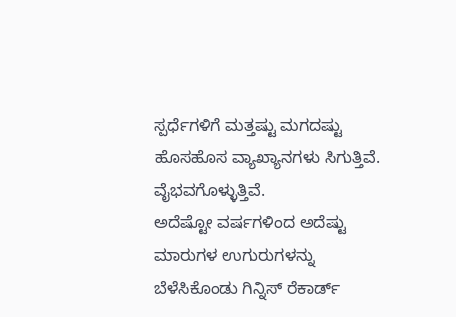ಸ್ಪರ್ಧೆಗಳಿಗೆ ಮತ್ತಷ್ಟು ಮಗದಷ್ಟು ಹೊಸಹೊಸ ವ್ಯಾಖ್ಯಾನಗಳು ಸಿಗುತ್ತಿವೆ. ವೈಭವಗೊಳ್ಳುತ್ತಿವೆ.
ಅದೆಷ್ಟೋ ವರ್ಷಗಳಿಂದ ಅದೆಷ್ಟು ಮಾರುಗಳ ಉಗುರುಗಳನ್ನು ಬೆಳೆಸಿಕೊಂಡು ಗಿನ್ನಿಸ್ ರೆಕಾರ್ಡ್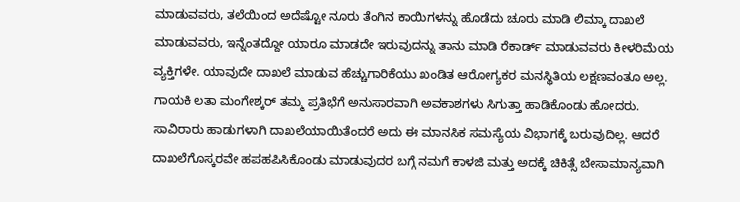ಮಾಡುವವರು, ತಲೆಯಿಂದ ಅದೆಷ್ಟೋ ನೂರು ತೆಂಗಿನ ಕಾಯಿಗಳನ್ನು ಹೊಡೆದು ಚೂರು ಮಾಡಿ ಲಿಮ್ಕಾ ದಾಖಲೆ ಮಾಡುವವರು, ಇನ್ನೆಂತದ್ದೋ ಯಾರೂ ಮಾಡದೇ ಇರುವುದನ್ನು ತಾನು ಮಾಡಿ ರೆಕಾರ್ಡ್ ಮಾಡುವವರು ಕೀಳರಿಮೆಯ ವ್ಯಕ್ತಿಗಳೇ. ಯಾವುದೇ ದಾಖಲೆ ಮಾಡುವ ಹೆಚ್ಚುಗಾರಿಕೆಯು ಖಂಡಿತ ಆರೋಗ್ಯಕರ ಮನಸ್ಥಿತಿಯ ಲಕ್ಷಣವಂತೂ ಅಲ್ಲ.
ಗಾಯಕಿ ಲತಾ ಮಂಗೇಶ್ಕರ್ ತಮ್ಮ ಪ್ರತಿಭೆಗೆ ಅನುಸಾರವಾಗಿ ಅವಕಾಶಗಳು ಸಿಗುತ್ತಾ ಹಾಡಿಕೊಂಡು ಹೋದರು. ಸಾವಿರಾರು ಹಾಡುಗಳಾಗಿ ದಾಖಲೆಯಾಯಿತೆಂದರೆ ಅದು ಈ ಮಾನಸಿಕ ಸಮಸ್ಯೆಯ ವಿಭಾಗಕ್ಕೆ ಬರುವುದಿಲ್ಲ. ಆದರೆ ದಾಖಲೆಗೊಸ್ಕರವೇ ಹಪಹಪಿಸಿಕೊಂಡು ಮಾಡುವುದರ ಬಗ್ಗೆ ನಮಗೆ ಕಾಳಜಿ ಮತ್ತು ಅದಕ್ಕೆ ಚಿಕಿತ್ಸೆ ಬೇಸಾಮಾನ್ಯವಾಗಿ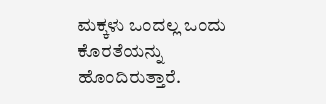ಮಕ್ಕಳು ಒಂದಲ್ಲ ಒಂದು ಕೊರತೆಯನ್ನು ಹೊಂದಿರುತ್ತಾರೆ.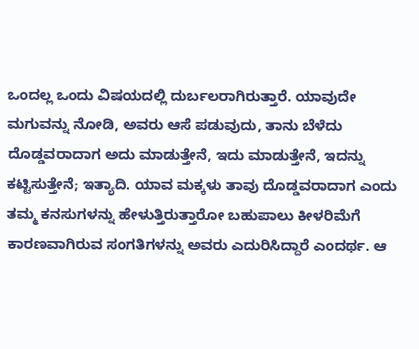ಒಂದಲ್ಲ ಒಂದು ವಿಷಯದಲ್ಲಿ ದುರ್ಬಲರಾಗಿರುತ್ತಾರೆ. ಯಾವುದೇ ಮಗುವನ್ನು ನೋಡಿ, ಅವರು ಆಸೆ ಪಡುವುದು, ತಾನು ಬೆಳೆದು ದೊಡ್ಡವರಾದಾಗ ಅದು ಮಾಡುತ್ತೇನೆ, ಇದು ಮಾಡುತ್ತೇನೆ, ಇದನ್ನು ಕಟ್ಟಿಸುತ್ತೇನೆ; ಇತ್ಯಾದಿ. ಯಾವ ಮಕ್ಕಳು ತಾವು ದೊಡ್ಡವರಾದಾಗ ಎಂದು ತಮ್ಮ ಕನಸುಗಳನ್ನು ಹೇಳುತ್ತಿರುತ್ತಾರೋ ಬಹುಪಾಲು ಕೀಳರಿಮೆಗೆ ಕಾರಣವಾಗಿರುವ ಸಂಗತಿಗಳನ್ನು ಅವರು ಎದುರಿಸಿದ್ದಾರೆ ಎಂದರ್ಥ. ಆ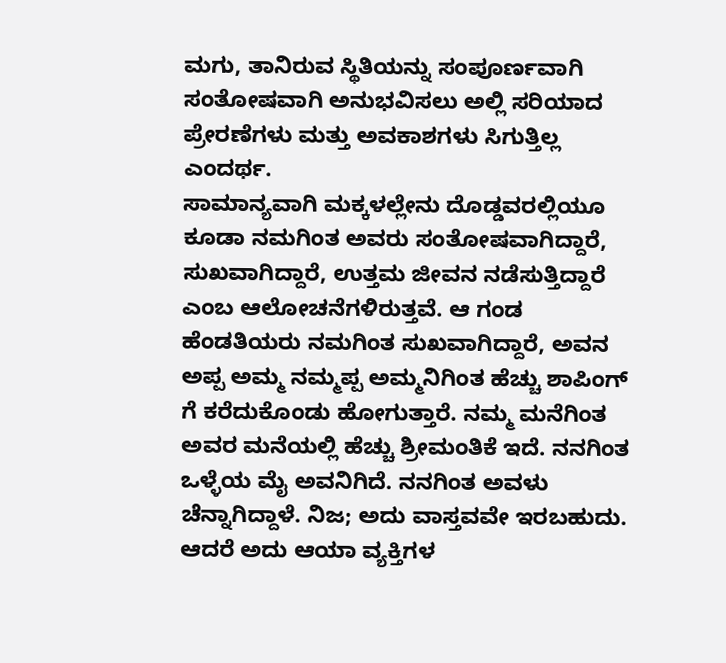ಮಗು, ತಾನಿರುವ ಸ್ಥಿತಿಯನ್ನು ಸಂಪೂರ್ಣವಾಗಿ ಸಂತೋಷವಾಗಿ ಅನುಭವಿಸಲು ಅಲ್ಲಿ ಸರಿಯಾದ ಪ್ರೇರಣೆಗಳು ಮತ್ತು ಅವಕಾಶಗಳು ಸಿಗುತ್ತಿಲ್ಲ ಎಂದರ್ಥ.
ಸಾಮಾನ್ಯವಾಗಿ ಮಕ್ಕಳಲ್ಲೇನು ದೊಡ್ಡವರಲ್ಲಿಯೂ ಕೂಡಾ ನಮಗಿಂತ ಅವರು ಸಂತೋಷವಾಗಿದ್ದಾರೆ, ಸುಖವಾಗಿದ್ದಾರೆ, ಉತ್ತಮ ಜೀವನ ನಡೆಸುತ್ತಿದ್ದಾರೆ ಎಂಬ ಆಲೋಚನೆಗಳಿರುತ್ತವೆ. ಆ ಗಂಡ ಹೆಂಡತಿಯರು ನಮಗಿಂತ ಸುಖವಾಗಿದ್ದಾರೆ, ಅವನ ಅಪ್ಪ ಅಮ್ಮ ನಮ್ಮಪ್ಪ ಅಮ್ಮನಿಗಿಂತ ಹೆಚ್ಚು ಶಾಪಿಂಗ್ ಗೆ ಕರೆದುಕೊಂಡು ಹೋಗುತ್ತಾರೆ. ನಮ್ಮ ಮನೆಗಿಂತ ಅವರ ಮನೆಯಲ್ಲಿ ಹೆಚ್ಚು ಶ್ರೀಮಂತಿಕೆ ಇದೆ. ನನಗಿಂತ ಒಳ್ಳೆಯ ಮೈ ಅವನಿಗಿದೆ. ನನಗಿಂತ ಅವಳು ಚೆನ್ನಾಗಿದ್ದಾಳೆ. ನಿಜ; ಅದು ವಾಸ್ತವವೇ ಇರಬಹುದು. ಆದರೆ ಅದು ಆಯಾ ವ್ಯಕ್ತಿಗಳ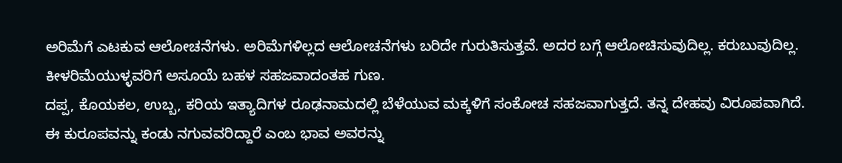ಅರಿಮೆಗೆ ಎಟಕುವ ಆಲೋಚನೆಗಳು. ಅರಿಮೆಗಳಿಲ್ಲದ ಆಲೋಚನೆಗಳು ಬರಿದೇ ಗುರುತಿಸುತ್ತವೆ. ಅದರ ಬಗ್ಗೆ ಆಲೋಚಿಸುವುದಿಲ್ಲ. ಕರುಬುವುದಿಲ್ಲ. ಕೀಳರಿಮೆಯುಳ್ಳವರಿಗೆ ಅಸೂಯೆ ಬಹಳ ಸಹಜವಾದಂತಹ ಗುಣ.
ದಪ್ಪ, ಕೊಯಕಲ, ಉಬ್ಬ, ಕರಿಯ ಇತ್ಯಾದಿಗಳ ರೂಢನಾಮದಲ್ಲಿ ಬೆಳೆಯುವ ಮಕ್ಕಳಿಗೆ ಸಂಕೋಚ ಸಹಜವಾಗುತ್ತದೆ. ತನ್ನ ದೇಹವು ವಿರೂಪವಾಗಿದೆ. ಈ ಕುರೂಪವನ್ನು ಕಂಡು ನಗುವವರಿದ್ದಾರೆ ಎಂಬ ಭಾವ ಅವರನ್ನು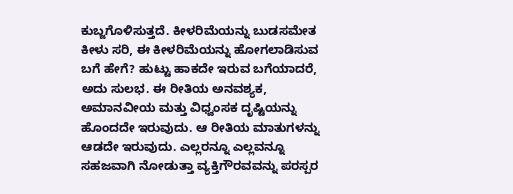ಕುಬ್ಜಗೊಳಿಸುತ್ತದೆ. ಕೀಳರಿಮೆಯನ್ನು ಬುಡಸಮೇತ ಕೀಳು ಸರಿ, ಈ ಕೀಳರಿಮೆಯನ್ನು ಹೋಗಲಾಡಿಸುವ ಬಗೆ ಹೇಗೆ? ಹುಟ್ಟು ಹಾಕದೇ ಇರುವ ಬಗೆಯಾದರೆ, ಅದು ಸುಲಭ. ಈ ರೀತಿಯ ಅನವಶ್ಯಕ, ಅಮಾನವೀಯ ಮತ್ತು ವಿಧ್ವಂಸಕ ದೃಷ್ಟಿಯನ್ನು ಹೊಂದದೇ ಇರುವುದು. ಆ ರೀತಿಯ ಮಾತುಗಳನ್ನು ಆಡದೇ ಇರುವುದು. ಎಲ್ಲರನ್ನೂ ಎಲ್ಲವನ್ನೂ ಸಹಜವಾಗಿ ನೋಡುತ್ತಾ ವ್ಯಕ್ತಿಗೌರವವನ್ನು ಪರಸ್ಪರ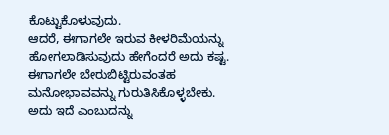ಕೊಟ್ಟುಕೊಳುವುದು.
ಆದರೆ, ಈಗಾಗಲೇ ಇರುವ ಕೀಳರಿಮೆಯನ್ನು ಹೋಗಲಾಡಿಸುವುದು ಹೇಗೆಂದರೆ ಅದು ಕಷ್ಟ. ಈಗಾಗಲೇ ಬೇರುಬಿಟ್ಟಿರುವಂತಹ ಮನೋಭಾವವನ್ನು ಗುರುತಿಸಿಕೊಳ್ಳಬೇಕು. ಅದು ಇದೆ ಎಂಬುದನ್ನು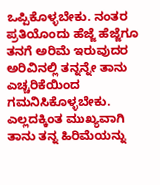ಒಪ್ಪಿಕೊಳ್ಳಬೇಕು. ನಂತರ ಪ್ರತಿಯೊಂದು ಹೆಜ್ಜೆ ಹೆಜ್ಜೆಗೂ ತನಗೆ ಅರಿಮೆ ಇರುವುದರ ಅರಿವಿನಲ್ಲಿ ತನ್ನನ್ನೇ ತಾನು ಎಚ್ಚರಿಕೆಯಿಂದ ಗಮನಿಸಿಕೊಳ್ಳಬೇಕು. ಎಲ್ಲದಕ್ಕಿಂತ ಮುಖ್ಯವಾಗಿ ತಾನು ತನ್ನ ಹಿರಿಮೆಯನ್ನು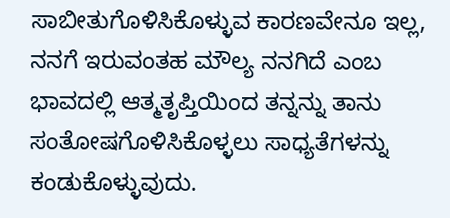ಸಾಬೀತುಗೊಳಿಸಿಕೊಳ್ಳುವ ಕಾರಣವೇನೂ ಇಲ್ಲ, ನನಗೆ ಇರುವಂತಹ ಮೌಲ್ಯ ನನಗಿದೆ ಎಂಬ ಭಾವದಲ್ಲಿ ಆತ್ಮತೃಪ್ತಿಯಿಂದ ತನ್ನನ್ನು ತಾನು ಸಂತೋಷಗೊಳಿಸಿಕೊಳ್ಳಲು ಸಾಧ್ಯತೆಗಳನ್ನು ಕಂಡುಕೊಳ್ಳುವುದು.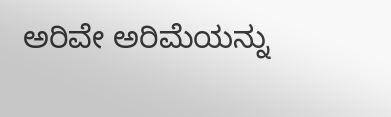ಅರಿವೇ ಅರಿಮೆಯನ್ನು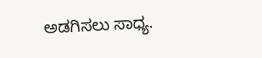ಅಡಗಿಸಲು ಸಾಧ್ಯ.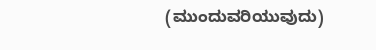(ಮುಂದುವರಿಯುವುದು)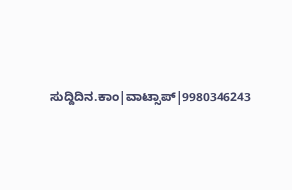ಸುದ್ದಿದಿನ.ಕಾಂ|ವಾಟ್ಸಾಪ್|9980346243